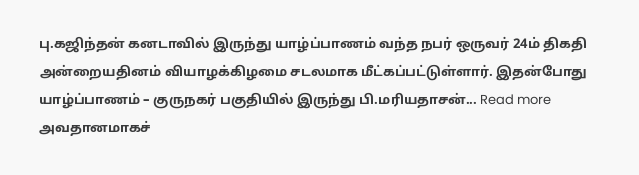பு.கஜிந்தன் கனடாவில் இருந்து யாழ்ப்பாணம் வந்த நபர் ஒருவர் 24ம் திகதி அன்றையதினம் வியாழக்கிழமை சடலமாக மீட்கப்பட்டுள்ளார். இதன்போது யாழ்ப்பாணம் – குருநகர் பகுதியில் இருந்து பி.மரியதாசன்... Read more
அவதானமாகச்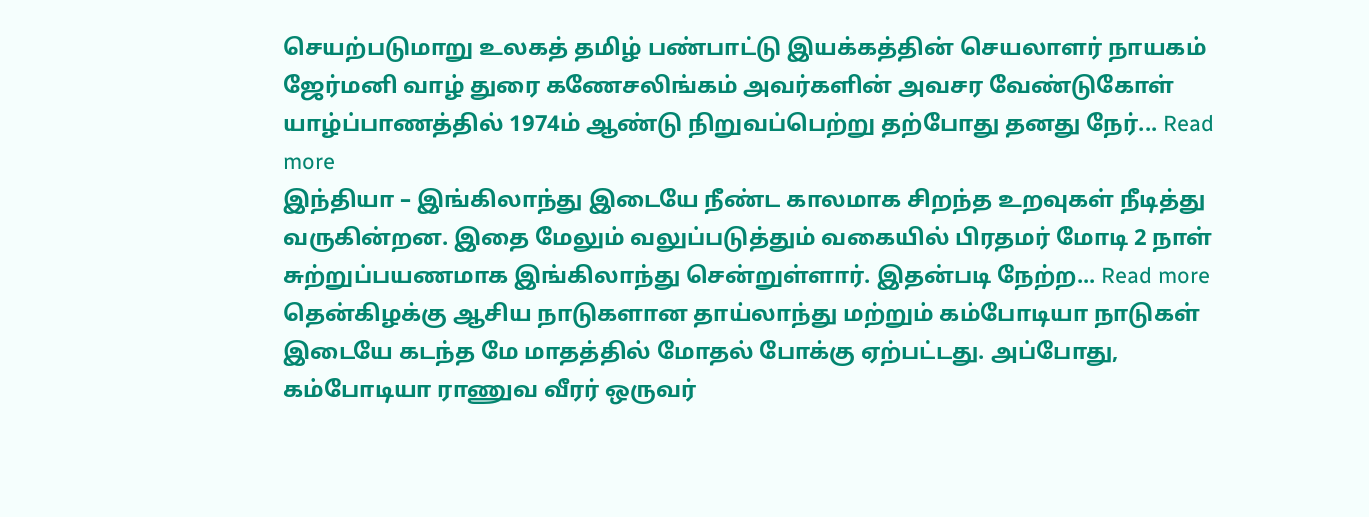செயற்படுமாறு உலகத் தமிழ் பண்பாட்டு இயக்கத்தின் செயலாளர் நாயகம் ஜேர்மனி வாழ் துரை கணேசலிங்கம் அவர்களின் அவசர வேண்டுகோள் யாழ்ப்பாணத்தில் 1974ம் ஆண்டு நிறுவப்பெற்று தற்போது தனது நேர்... Read more
இந்தியா – இங்கிலாந்து இடையே நீண்ட காலமாக சிறந்த உறவுகள் நீடித்து வருகின்றன. இதை மேலும் வலுப்படுத்தும் வகையில் பிரதமர் மோடி 2 நாள் சுற்றுப்பயணமாக இங்கிலாந்து சென்றுள்ளார். இதன்படி நேற்ற... Read more
தென்கிழக்கு ஆசிய நாடுகளான தாய்லாந்து மற்றும் கம்போடியா நாடுகள் இடையே கடந்த மே மாதத்தில் மோதல் போக்கு ஏற்பட்டது. அப்போது, கம்போடியா ராணுவ வீரர் ஒருவர்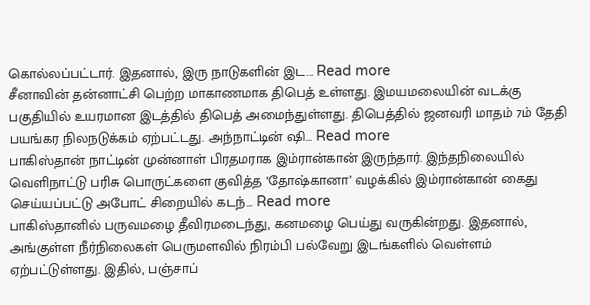கொல்லப்பட்டார். இதனால், இரு நாடுகளின் இட... Read more
சீனாவின் தன்னாட்சி பெற்ற மாகாணமாக திபெத் உள்ளது. இமயமலையின் வடக்கு பகுதியில் உயரமான இடத்தில் திபெத் அமைந்துள்ளது. திபெத்தில் ஜனவரி மாதம் 7ம் தேதி பயங்கர நிலநடுக்கம் ஏற்பட்டது. அந்நாட்டின் ஷி... Read more
பாகிஸ்தான் நாட்டின் முன்னாள் பிரதமராக இம்ரான்கான் இருந்தார். இந்தநிலையில் வெளிநாட்டு பரிசு பொருட்களை குவித்த ‘தோஷ்கானா’ வழக்கில் இம்ரான்கான் கைது செய்யப்பட்டு அபோட் சிறையில் கடந்... Read more
பாகிஸ்தானில் பருவமழை தீவிரமடைந்து, கனமழை பெய்து வருகின்றது. இதனால், அங்குள்ள நீர்நிலைகள் பெருமளவில் நிரம்பி பல்வேறு இடங்களில் வெள்ளம் ஏற்பட்டுள்ளது. இதில், பஞ்சாப்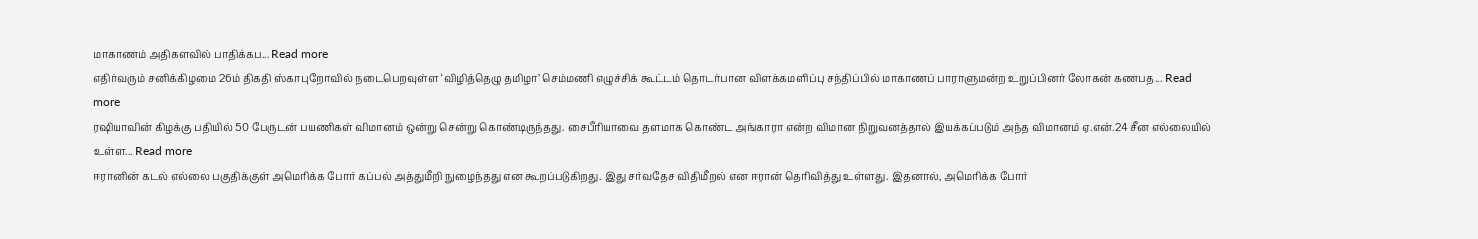மாகாணம் அதிகளவில் பாதிக்கப... Read more
எதிர்வரும் சனிக்கிழமை 26ம் திகதி ஸ்காபுறோவில் நடைபெறவுள்ள ‘விழித்தெழு தமிழா’ செம்மணி எழுச்சிக் கூட்டம் தொடர்பான விளக்கமளிப்பு சந்திப்பில் மாகாணப் பாராளுமன்ற உறுப்பினர் லோகன் கணபத... Read more
ரஷியாவின் கிழக்கு பதியில் 50 பேருடன் பயணிகள் விமானம் ஒன்று சென்று கொண்டிருந்தது. சைபீரியாவை தளமாக கொண்ட அங்காரா என்ற விமான நிறுவனத்தால் இயக்கப்படும் அந்த விமானம் ஏ.என்.24 சீன எல்லையில் உள்ள... Read more
ஈரானின் கடல் எல்லை பகுதிக்குள் அமெரிக்க போர் கப்பல் அத்துமீறி நுழைந்தது என கூறப்படுகிறது. இது சர்வதேச விதிமீறல் என ஈரான் தெரிவித்து உள்ளது. இதனால், அமெரிக்க போர்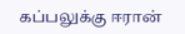கப்பலுக்கு ஈரான்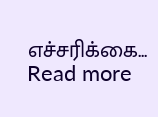எச்சரிக்கை... Read more